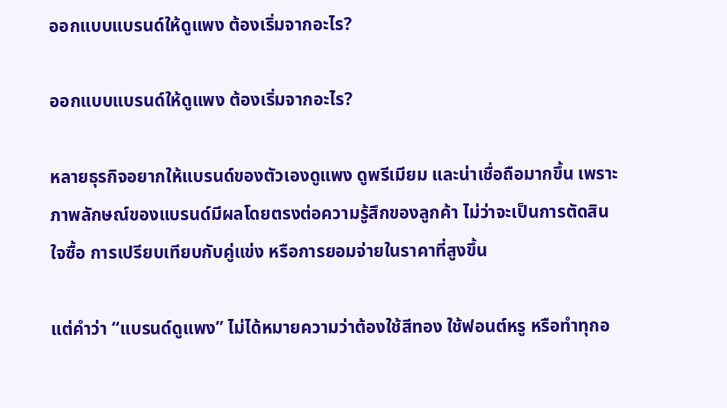ออกแบบแบรนด์ให้ดูแพง ต้องเริ่มจากอะไร?

ออกแบบแบรนด์ให้ดูแพง ต้องเริ่มจากอะไร?

หลายธุรกิจอยากให้แบรนด์ของตัวเองดูแพง ดูพรีเมียม และน่าเชื่อถือมากขึ้น เพราะภาพลักษณ์ของแบรนด์มีผลโดยตรงต่อความรู้สึกของลูกค้า ไม่ว่าจะเป็นการตัดสินใจซื้อ การเปรียบเทียบกับคู่แข่ง หรือการยอมจ่ายในราคาที่สูงขึ้น

แต่คำว่า “แบรนด์ดูแพง” ไม่ได้หมายความว่าต้องใช้สีทอง ใช้ฟอนต์หรู หรือทำทุกอ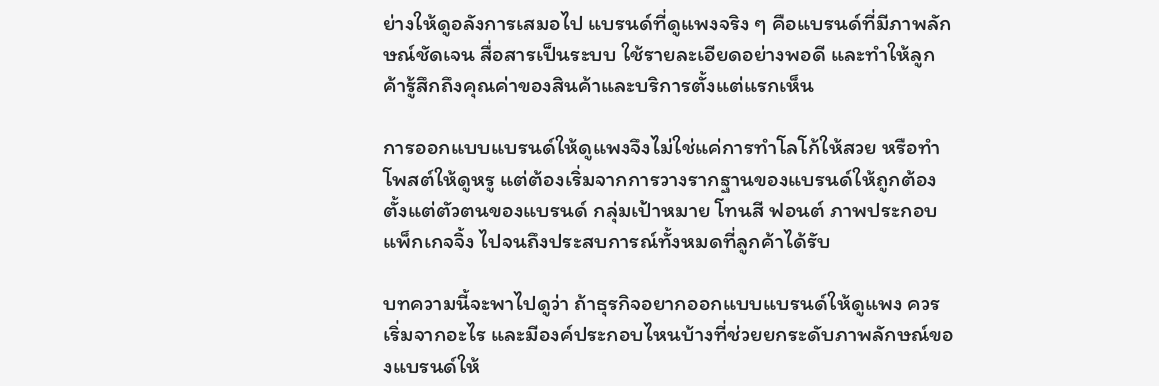ย่างให้ดูอลังการเสมอไป แบรนด์ที่ดูแพงจริง ๆ คือแบรนด์ที่มีภาพลักษณ์ชัดเจน สื่อสารเป็นระบบ ใช้รายละเอียดอย่างพอดี และทำให้ลูกค้ารู้สึกถึงคุณค่าของสินค้าและบริการตั้งแต่แรกเห็น

การออกแบบแบรนด์ให้ดูแพงจึงไม่ใช่แค่การทำโลโก้ให้สวย หรือทำโพสต์ให้ดูหรู แต่ต้องเริ่มจากการวางรากฐานของแบรนด์ให้ถูกต้อง ตั้งแต่ตัวตนของแบรนด์ กลุ่มเป้าหมาย โทนสี ฟอนต์ ภาพประกอบ แพ็กเกจจิ้ง ไปจนถึงประสบการณ์ทั้งหมดที่ลูกค้าได้รับ

บทความนี้จะพาไปดูว่า ถ้าธุรกิจอยากออกแบบแบรนด์ให้ดูแพง ควรเริ่มจากอะไร และมีองค์ประกอบไหนบ้างที่ช่วยยกระดับภาพลักษณ์ของแบรนด์ให้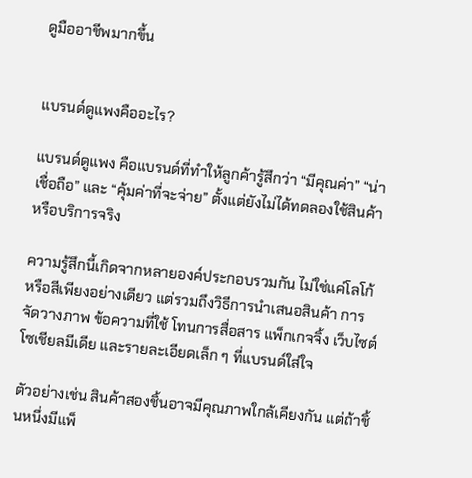ดูมืออาชีพมากขึ้น


แบรนด์ดูแพงคืออะไร?

แบรนด์ดูแพง คือแบรนด์ที่ทำให้ลูกค้ารู้สึกว่า “มีคุณค่า” “น่าเชื่อถือ” และ “คุ้มค่าที่จะจ่าย” ตั้งแต่ยังไม่ได้ทดลองใช้สินค้าหรือบริการจริง

ความรู้สึกนี้เกิดจากหลายองค์ประกอบรวมกัน ไม่ใช่แค่โลโก้หรือสีเพียงอย่างเดียว แต่รวมถึงวิธีการนำเสนอสินค้า การจัดวางภาพ ข้อความที่ใช้ โทนการสื่อสาร แพ็กเกจจิ้ง เว็บไซต์ โซเชียลมีเดีย และรายละเอียดเล็ก ๆ ที่แบรนด์ใส่ใจ

ตัวอย่างเช่น สินค้าสองชิ้นอาจมีคุณภาพใกล้เคียงกัน แต่ถ้าชิ้นหนึ่งมีแพ็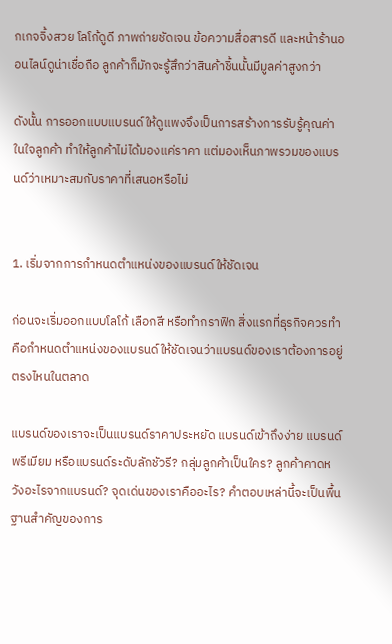กเกจจิ้งสวย โลโก้ดูดี ภาพถ่ายชัดเจน ข้อความสื่อสารดี และหน้าร้านออนไลน์ดูน่าเชื่อถือ ลูกค้าก็มักจะรู้สึกว่าสินค้าชิ้นนั้นมีมูลค่าสูงกว่า

ดังนั้น การออกแบบแบรนด์ให้ดูแพงจึงเป็นการสร้างการรับรู้คุณค่าในใจลูกค้า ทำให้ลูกค้าไม่ได้มองแค่ราคา แต่มองเห็นภาพรวมของแบรนด์ว่าเหมาะสมกับราคาที่เสนอหรือไม่


1. เริ่มจากการกำหนดตำแหน่งของแบรนด์ให้ชัดเจน

ก่อนจะเริ่มออกแบบโลโก้ เลือกสี หรือทำกราฟิก สิ่งแรกที่ธุรกิจควรทำคือกำหนดตำแหน่งของแบรนด์ให้ชัดเจนว่าแบรนด์ของเราต้องการอยู่ตรงไหนในตลาด

แบรนด์ของเราจะเป็นแบรนด์ราคาประหยัด แบรนด์เข้าถึงง่าย แบรนด์พรีเมียม หรือแบรนด์ระดับลักชัวรี? กลุ่มลูกค้าเป็นใคร? ลูกค้าคาดหวังอะไรจากแบรนด์? จุดเด่นของเราคืออะไร? คำตอบเหล่านี้จะเป็นพื้นฐานสำคัญของการ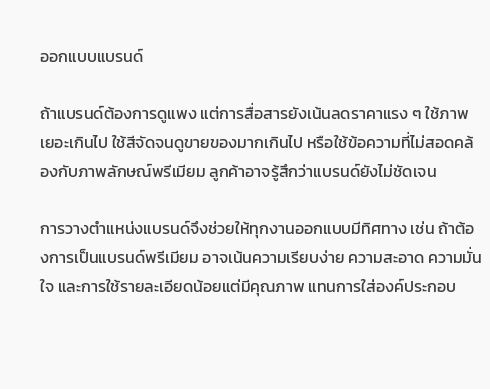ออกแบบแบรนด์

ถ้าแบรนด์ต้องการดูแพง แต่การสื่อสารยังเน้นลดราคาแรง ๆ ใช้ภาพเยอะเกินไป ใช้สีจัดจนดูขายของมากเกินไป หรือใช้ข้อความที่ไม่สอดคล้องกับภาพลักษณ์พรีเมียม ลูกค้าอาจรู้สึกว่าแบรนด์ยังไม่ชัดเจน

การวางตำแหน่งแบรนด์จึงช่วยให้ทุกงานออกแบบมีทิศทาง เช่น ถ้าต้องการเป็นแบรนด์พรีเมียม อาจเน้นความเรียบง่าย ความสะอาด ความมั่นใจ และการใช้รายละเอียดน้อยแต่มีคุณภาพ แทนการใส่องค์ประกอบ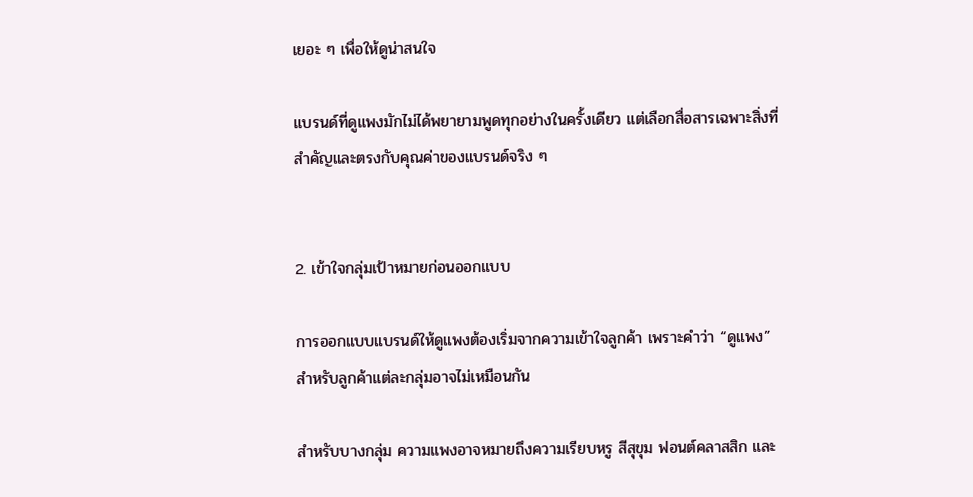เยอะ ๆ เพื่อให้ดูน่าสนใจ

แบรนด์ที่ดูแพงมักไม่ได้พยายามพูดทุกอย่างในครั้งเดียว แต่เลือกสื่อสารเฉพาะสิ่งที่สำคัญและตรงกับคุณค่าของแบรนด์จริง ๆ


2. เข้าใจกลุ่มเป้าหมายก่อนออกแบบ

การออกแบบแบรนด์ให้ดูแพงต้องเริ่มจากความเข้าใจลูกค้า เพราะคำว่า “ดูแพง” สำหรับลูกค้าแต่ละกลุ่มอาจไม่เหมือนกัน

สำหรับบางกลุ่ม ความแพงอาจหมายถึงความเรียบหรู สีสุขุม ฟอนต์คลาสสิก และ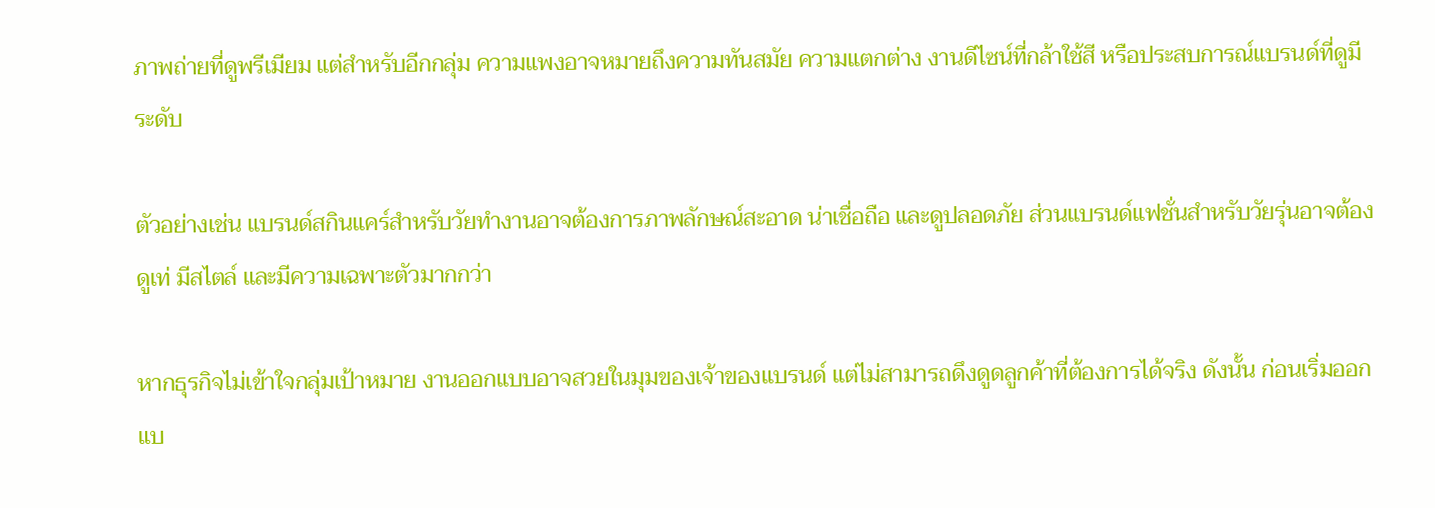ภาพถ่ายที่ดูพรีเมียม แต่สำหรับอีกกลุ่ม ความแพงอาจหมายถึงความทันสมัย ความแตกต่าง งานดีไซน์ที่กล้าใช้สี หรือประสบการณ์แบรนด์ที่ดูมีระดับ

ตัวอย่างเช่น แบรนด์สกินแคร์สำหรับวัยทำงานอาจต้องการภาพลักษณ์สะอาด น่าเชื่อถือ และดูปลอดภัย ส่วนแบรนด์แฟชั่นสำหรับวัยรุ่นอาจต้องดูเท่ มีสไตล์ และมีความเฉพาะตัวมากกว่า

หากธุรกิจไม่เข้าใจกลุ่มเป้าหมาย งานออกแบบอาจสวยในมุมของเจ้าของแบรนด์ แต่ไม่สามารถดึงดูดลูกค้าที่ต้องการได้จริง ดังนั้น ก่อนเริ่มออกแบ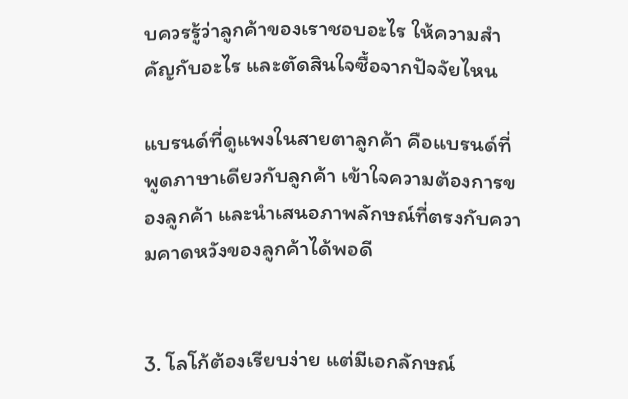บควรรู้ว่าลูกค้าของเราชอบอะไร ให้ความสำคัญกับอะไร และตัดสินใจซื้อจากปัจจัยไหน

แบรนด์ที่ดูแพงในสายตาลูกค้า คือแบรนด์ที่พูดภาษาเดียวกับลูกค้า เข้าใจความต้องการของลูกค้า และนำเสนอภาพลักษณ์ที่ตรงกับความคาดหวังของลูกค้าได้พอดี


3. โลโก้ต้องเรียบง่าย แต่มีเอกลักษณ์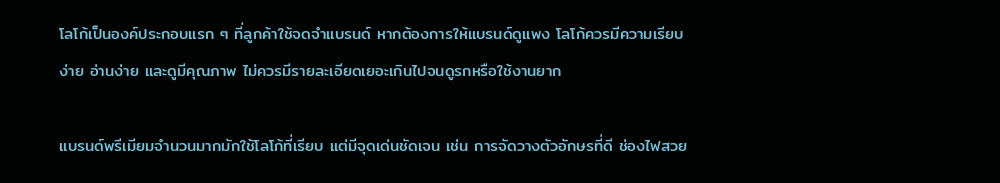โลโก้เป็นองค์ประกอบแรก ๆ ที่ลูกค้าใช้จดจำแบรนด์ หากต้องการให้แบรนด์ดูแพง โลโก้ควรมีความเรียบง่าย อ่านง่าย และดูมีคุณภาพ ไม่ควรมีรายละเอียดเยอะเกินไปจนดูรกหรือใช้งานยาก

แบรนด์พรีเมียมจำนวนมากมักใช้โลโก้ที่เรียบ แต่มีจุดเด่นชัดเจน เช่น การจัดวางตัวอักษรที่ดี ช่องไฟสวย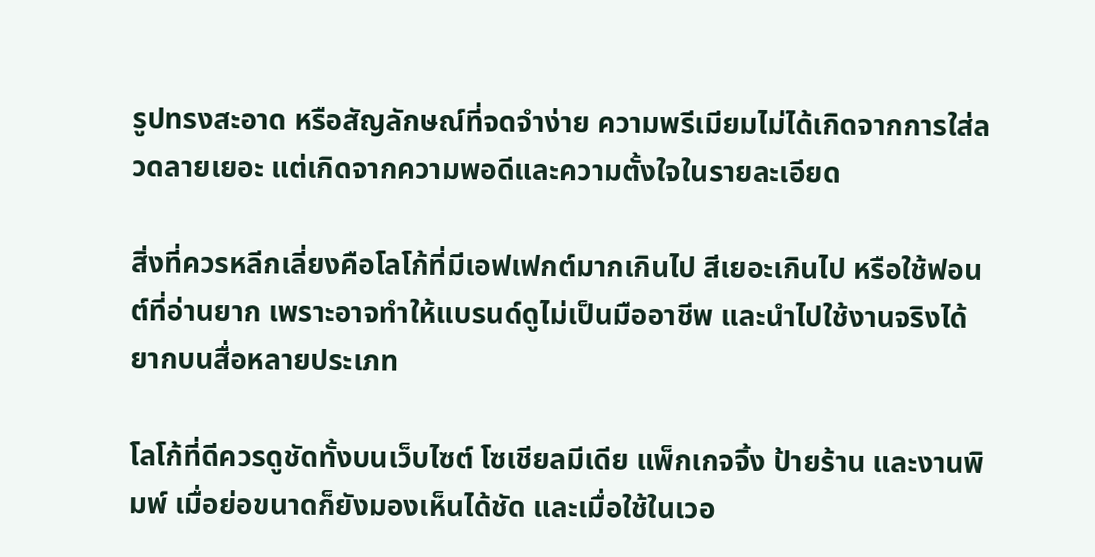รูปทรงสะอาด หรือสัญลักษณ์ที่จดจำง่าย ความพรีเมียมไม่ได้เกิดจากการใส่ลวดลายเยอะ แต่เกิดจากความพอดีและความตั้งใจในรายละเอียด

สิ่งที่ควรหลีกเลี่ยงคือโลโก้ที่มีเอฟเฟกต์มากเกินไป สีเยอะเกินไป หรือใช้ฟอนต์ที่อ่านยาก เพราะอาจทำให้แบรนด์ดูไม่เป็นมืออาชีพ และนำไปใช้งานจริงได้ยากบนสื่อหลายประเภท

โลโก้ที่ดีควรดูชัดทั้งบนเว็บไซต์ โซเชียลมีเดีย แพ็กเกจจิ้ง ป้ายร้าน และงานพิมพ์ เมื่อย่อขนาดก็ยังมองเห็นได้ชัด และเมื่อใช้ในเวอ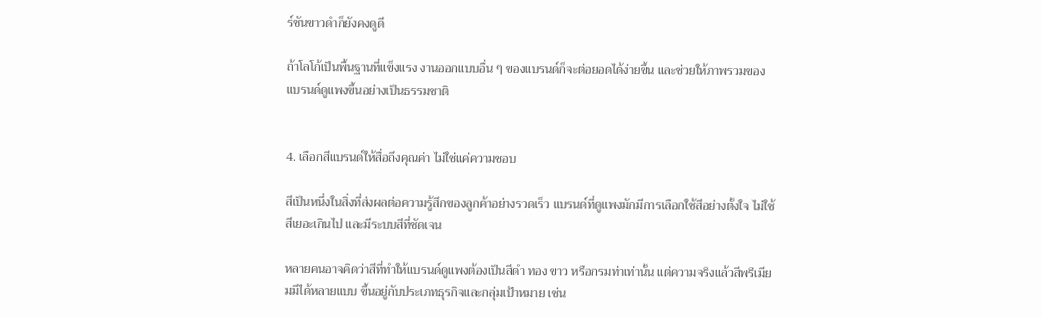ร์ชันขาวดำก็ยังคงดูดี

ถ้าโลโก้เป็นพื้นฐานที่แข็งแรง งานออกแบบอื่น ๆ ของแบรนด์ก็จะต่อยอดได้ง่ายขึ้น และช่วยให้ภาพรวมของแบรนด์ดูแพงขึ้นอย่างเป็นธรรมชาติ


4. เลือกสีแบรนด์ให้สื่อถึงคุณค่า ไม่ใช่แค่ความชอบ

สีเป็นหนึ่งในสิ่งที่ส่งผลต่อความรู้สึกของลูกค้าอย่างรวดเร็ว แบรนด์ที่ดูแพงมักมีการเลือกใช้สีอย่างตั้งใจ ไม่ใช้สีเยอะเกินไป และมีระบบสีที่ชัดเจน

หลายคนอาจคิดว่าสีที่ทำให้แบรนด์ดูแพงต้องเป็นสีดำ ทอง ขาว หรือกรมท่าเท่านั้น แต่ความจริงแล้วสีพรีเมียมมีได้หลายแบบ ขึ้นอยู่กับประเภทธุรกิจและกลุ่มเป้าหมาย เช่น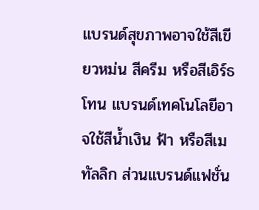แบรนด์สุขภาพอาจใช้สีเขียวหม่น สีครีม หรือสีเอิร์ธโทน แบรนด์เทคโนโลยีอาจใช้สีน้ำเงิน ฟ้า หรือสีเมทัลลิก ส่วนแบรนด์แฟชั่น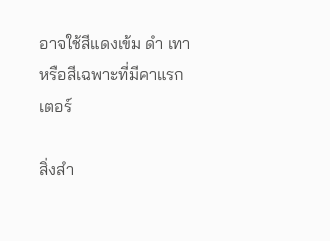อาจใช้สีแดงเข้ม ดำ เทา หรือสีเฉพาะที่มีคาแรกเตอร์

สิ่งสำ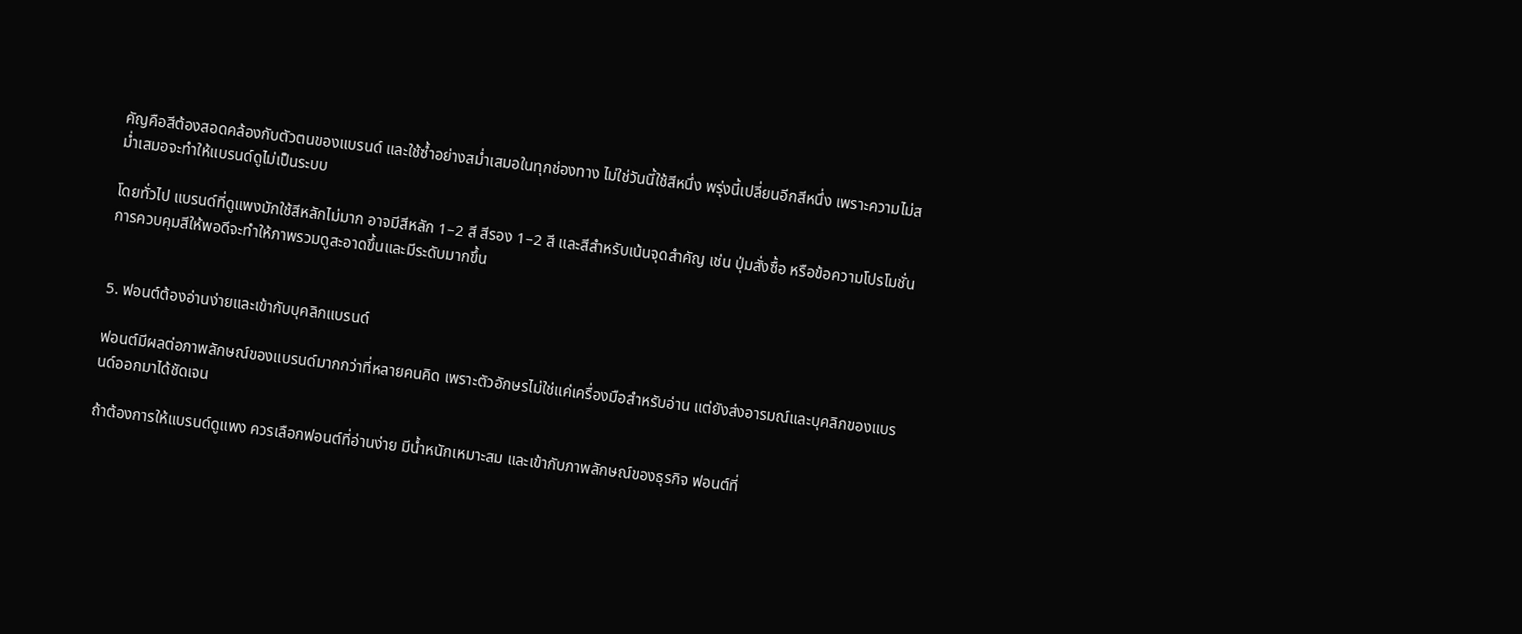คัญคือสีต้องสอดคล้องกับตัวตนของแบรนด์ และใช้ซ้ำอย่างสม่ำเสมอในทุกช่องทาง ไม่ใช่วันนี้ใช้สีหนึ่ง พรุ่งนี้เปลี่ยนอีกสีหนึ่ง เพราะความไม่สม่ำเสมอจะทำให้แบรนด์ดูไม่เป็นระบบ

โดยทั่วไป แบรนด์ที่ดูแพงมักใช้สีหลักไม่มาก อาจมีสีหลัก 1–2 สี สีรอง 1–2 สี และสีสำหรับเน้นจุดสำคัญ เช่น ปุ่มสั่งซื้อ หรือข้อความโปรโมชั่น การควบคุมสีให้พอดีจะทำให้ภาพรวมดูสะอาดขึ้นและมีระดับมากขึ้น


5. ฟอนต์ต้องอ่านง่ายและเข้ากับบุคลิกแบรนด์

ฟอนต์มีผลต่อภาพลักษณ์ของแบรนด์มากกว่าที่หลายคนคิด เพราะตัวอักษรไม่ใช่แค่เครื่องมือสำหรับอ่าน แต่ยังส่งอารมณ์และบุคลิกของแบรนด์ออกมาได้ชัดเจน

ถ้าต้องการให้แบรนด์ดูแพง ควรเลือกฟอนต์ที่อ่านง่าย มีน้ำหนักเหมาะสม และเข้ากับภาพลักษณ์ของธุรกิจ ฟอนต์ที่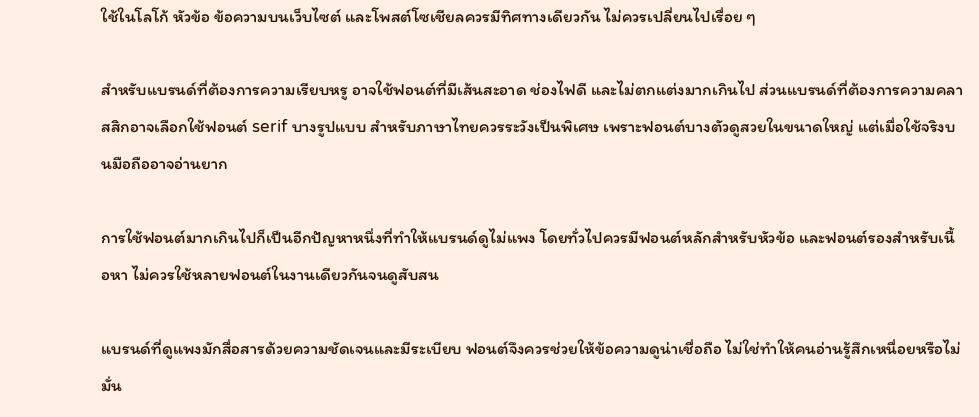ใช้ในโลโก้ หัวข้อ ข้อความบนเว็บไซต์ และโพสต์โซเชียลควรมีทิศทางเดียวกัน ไม่ควรเปลี่ยนไปเรื่อย ๆ

สำหรับแบรนด์ที่ต้องการความเรียบหรู อาจใช้ฟอนต์ที่มีเส้นสะอาด ช่องไฟดี และไม่ตกแต่งมากเกินไป ส่วนแบรนด์ที่ต้องการความคลาสสิกอาจเลือกใช้ฟอนต์ serif บางรูปแบบ สำหรับภาษาไทยควรระวังเป็นพิเศษ เพราะฟอนต์บางตัวดูสวยในขนาดใหญ่ แต่เมื่อใช้จริงบนมือถืออาจอ่านยาก

การใช้ฟอนต์มากเกินไปก็เป็นอีกปัญหาหนึ่งที่ทำให้แบรนด์ดูไม่แพง โดยทั่วไปควรมีฟอนต์หลักสำหรับหัวข้อ และฟอนต์รองสำหรับเนื้อหา ไม่ควรใช้หลายฟอนต์ในงานเดียวกันจนดูสับสน

แบรนด์ที่ดูแพงมักสื่อสารด้วยความชัดเจนและมีระเบียบ ฟอนต์จึงควรช่วยให้ข้อความดูน่าเชื่อถือ ไม่ใช่ทำให้คนอ่านรู้สึกเหนื่อยหรือไม่มั่น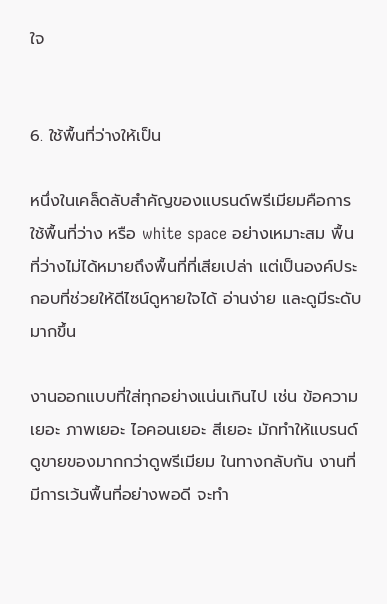ใจ


6. ใช้พื้นที่ว่างให้เป็น

หนึ่งในเคล็ดลับสำคัญของแบรนด์พรีเมียมคือการใช้พื้นที่ว่าง หรือ white space อย่างเหมาะสม พื้นที่ว่างไม่ได้หมายถึงพื้นที่ที่เสียเปล่า แต่เป็นองค์ประกอบที่ช่วยให้ดีไซน์ดูหายใจได้ อ่านง่าย และดูมีระดับมากขึ้น

งานออกแบบที่ใส่ทุกอย่างแน่นเกินไป เช่น ข้อความเยอะ ภาพเยอะ ไอคอนเยอะ สีเยอะ มักทำให้แบรนด์ดูขายของมากกว่าดูพรีเมียม ในทางกลับกัน งานที่มีการเว้นพื้นที่อย่างพอดี จะทำ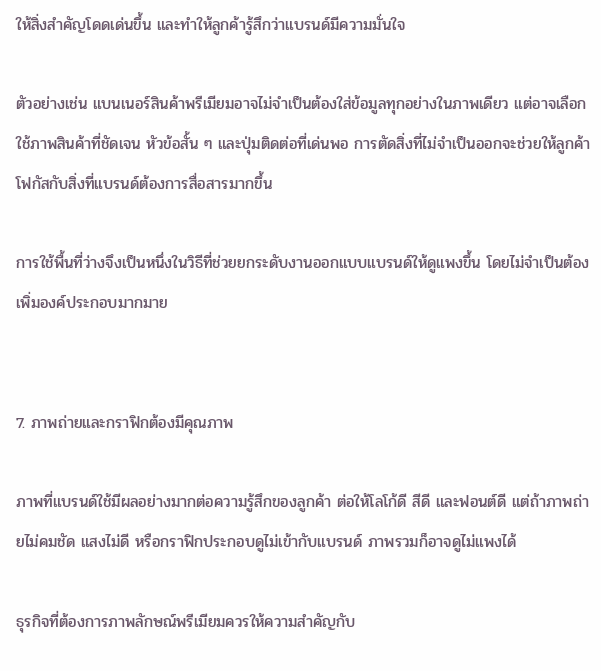ให้สิ่งสำคัญโดดเด่นขึ้น และทำให้ลูกค้ารู้สึกว่าแบรนด์มีความมั่นใจ

ตัวอย่างเช่น แบนเนอร์สินค้าพรีเมียมอาจไม่จำเป็นต้องใส่ข้อมูลทุกอย่างในภาพเดียว แต่อาจเลือกใช้ภาพสินค้าที่ชัดเจน หัวข้อสั้น ๆ และปุ่มติดต่อที่เด่นพอ การตัดสิ่งที่ไม่จำเป็นออกจะช่วยให้ลูกค้าโฟกัสกับสิ่งที่แบรนด์ต้องการสื่อสารมากขึ้น

การใช้พื้นที่ว่างจึงเป็นหนึ่งในวิธีที่ช่วยยกระดับงานออกแบบแบรนด์ให้ดูแพงขึ้น โดยไม่จำเป็นต้องเพิ่มองค์ประกอบมากมาย


7. ภาพถ่ายและกราฟิกต้องมีคุณภาพ

ภาพที่แบรนด์ใช้มีผลอย่างมากต่อความรู้สึกของลูกค้า ต่อให้โลโก้ดี สีดี และฟอนต์ดี แต่ถ้าภาพถ่ายไม่คมชัด แสงไม่ดี หรือกราฟิกประกอบดูไม่เข้ากับแบรนด์ ภาพรวมก็อาจดูไม่แพงได้

ธุรกิจที่ต้องการภาพลักษณ์พรีเมียมควรให้ความสำคัญกับ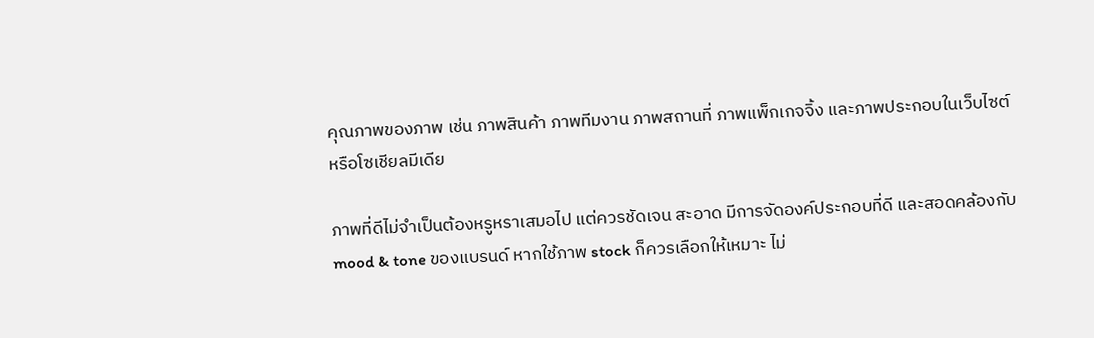คุณภาพของภาพ เช่น ภาพสินค้า ภาพทีมงาน ภาพสถานที่ ภาพแพ็กเกจจิ้ง และภาพประกอบในเว็บไซต์หรือโซเชียลมีเดีย

ภาพที่ดีไม่จำเป็นต้องหรูหราเสมอไป แต่ควรชัดเจน สะอาด มีการจัดองค์ประกอบที่ดี และสอดคล้องกับ mood & tone ของแบรนด์ หากใช้ภาพ stock ก็ควรเลือกให้เหมาะ ไม่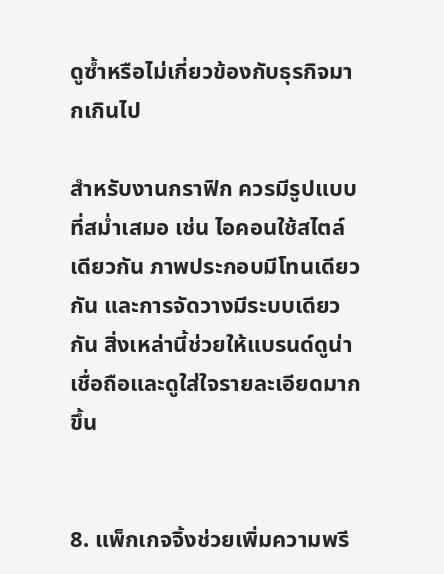ดูซ้ำหรือไม่เกี่ยวข้องกับธุรกิจมากเกินไป

สำหรับงานกราฟิก ควรมีรูปแบบที่สม่ำเสมอ เช่น ไอคอนใช้สไตล์เดียวกัน ภาพประกอบมีโทนเดียวกัน และการจัดวางมีระบบเดียวกัน สิ่งเหล่านี้ช่วยให้แบรนด์ดูน่าเชื่อถือและดูใส่ใจรายละเอียดมากขึ้น


8. แพ็กเกจจิ้งช่วยเพิ่มความพรี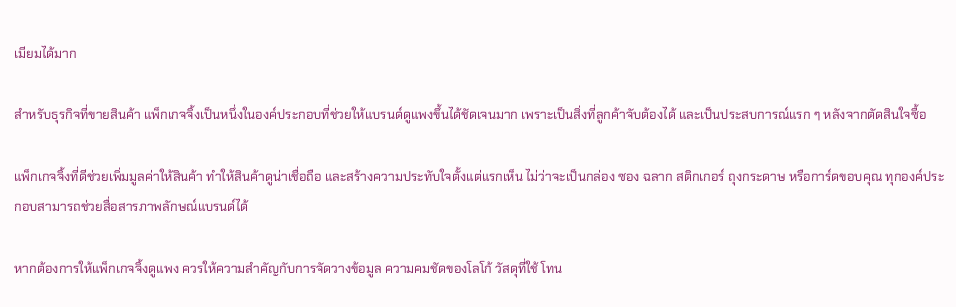เมียมได้มาก

สำหรับธุรกิจที่ขายสินค้า แพ็กเกจจิ้งเป็นหนึ่งในองค์ประกอบที่ช่วยให้แบรนด์ดูแพงขึ้นได้ชัดเจนมาก เพราะเป็นสิ่งที่ลูกค้าจับต้องได้ และเป็นประสบการณ์แรก ๆ หลังจากตัดสินใจซื้อ

แพ็กเกจจิ้งที่ดีช่วยเพิ่มมูลค่าให้สินค้า ทำให้สินค้าดูน่าเชื่อถือ และสร้างความประทับใจตั้งแต่แรกเห็น ไม่ว่าจะเป็นกล่อง ซอง ฉลาก สติกเกอร์ ถุงกระดาษ หรือการ์ดขอบคุณ ทุกองค์ประกอบสามารถช่วยสื่อสารภาพลักษณ์แบรนด์ได้

หากต้องการให้แพ็กเกจจิ้งดูแพง ควรให้ความสำคัญกับการจัดวางข้อมูล ความคมชัดของโลโก้ วัสดุที่ใช้ โทน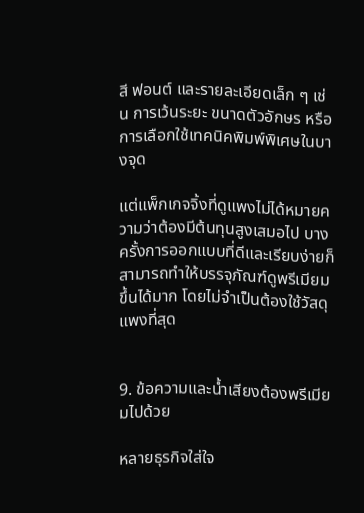สี ฟอนต์ และรายละเอียดเล็ก ๆ เช่น การเว้นระยะ ขนาดตัวอักษร หรือการเลือกใช้เทคนิคพิมพ์พิเศษในบางจุด

แต่แพ็กเกจจิ้งที่ดูแพงไม่ได้หมายความว่าต้องมีต้นทุนสูงเสมอไป บางครั้งการออกแบบที่ดีและเรียบง่ายก็สามารถทำให้บรรจุภัณฑ์ดูพรีเมียมขึ้นได้มาก โดยไม่จำเป็นต้องใช้วัสดุแพงที่สุด


9. ข้อความและน้ำเสียงต้องพรีเมียมไปด้วย

หลายธุรกิจใส่ใจ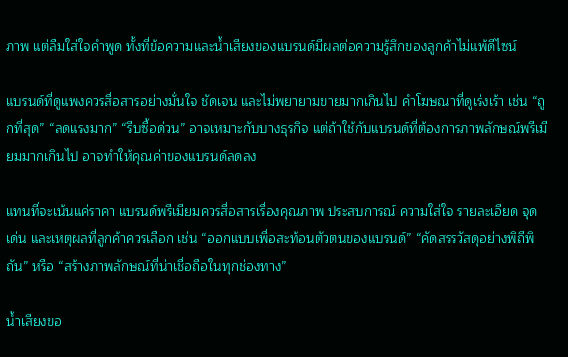ภาพ แต่ลืมใส่ใจคำพูด ทั้งที่ข้อความและน้ำเสียงของแบรนด์มีผลต่อความรู้สึกของลูกค้าไม่แพ้ดีไซน์

แบรนด์ที่ดูแพงควรสื่อสารอย่างมั่นใจ ชัดเจน และไม่พยายามขายมากเกินไป คำโฆษณาที่ดูเร่งเร้า เช่น “ถูกที่สุด” “ลดแรงมาก” “รีบซื้อด่วน” อาจเหมาะกับบางธุรกิจ แต่ถ้าใช้กับแบรนด์ที่ต้องการภาพลักษณ์พรีเมียมมากเกินไป อาจทำให้คุณค่าของแบรนด์ลดลง

แทนที่จะเน้นแค่ราคา แบรนด์พรีเมียมควรสื่อสารเรื่องคุณภาพ ประสบการณ์ ความใส่ใจ รายละเอียด จุดเด่น และเหตุผลที่ลูกค้าควรเลือก เช่น “ออกแบบเพื่อสะท้อนตัวตนของแบรนด์” “คัดสรรวัสดุอย่างพิถีพิถัน” หรือ “สร้างภาพลักษณ์ที่น่าเชื่อถือในทุกช่องทาง”

น้ำเสียงขอ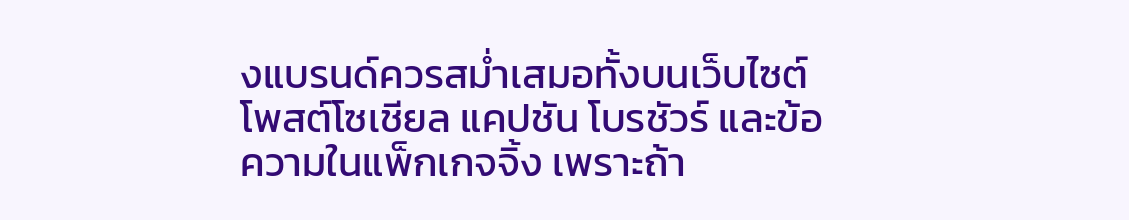งแบรนด์ควรสม่ำเสมอทั้งบนเว็บไซต์ โพสต์โซเชียล แคปชัน โบรชัวร์ และข้อความในแพ็กเกจจิ้ง เพราะถ้า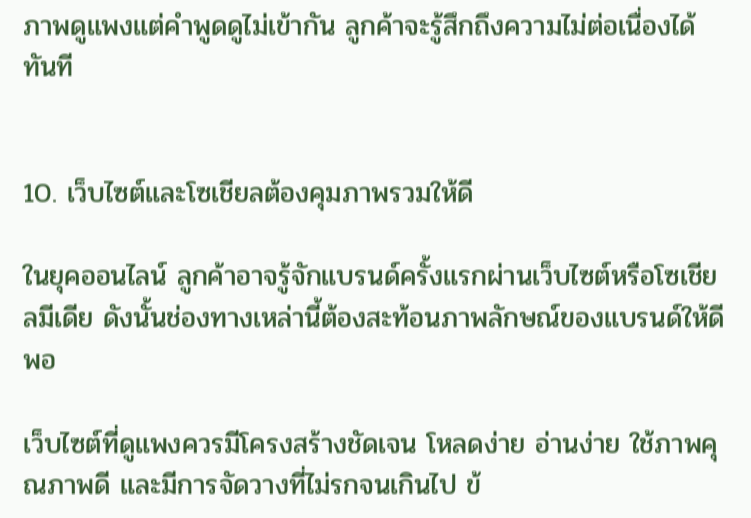ภาพดูแพงแต่คำพูดดูไม่เข้ากัน ลูกค้าจะรู้สึกถึงความไม่ต่อเนื่องได้ทันที


10. เว็บไซต์และโซเชียลต้องคุมภาพรวมให้ดี

ในยุคออนไลน์ ลูกค้าอาจรู้จักแบรนด์ครั้งแรกผ่านเว็บไซต์หรือโซเชียลมีเดีย ดังนั้นช่องทางเหล่านี้ต้องสะท้อนภาพลักษณ์ของแบรนด์ให้ดีพอ

เว็บไซต์ที่ดูแพงควรมีโครงสร้างชัดเจน โหลดง่าย อ่านง่าย ใช้ภาพคุณภาพดี และมีการจัดวางที่ไม่รกจนเกินไป ข้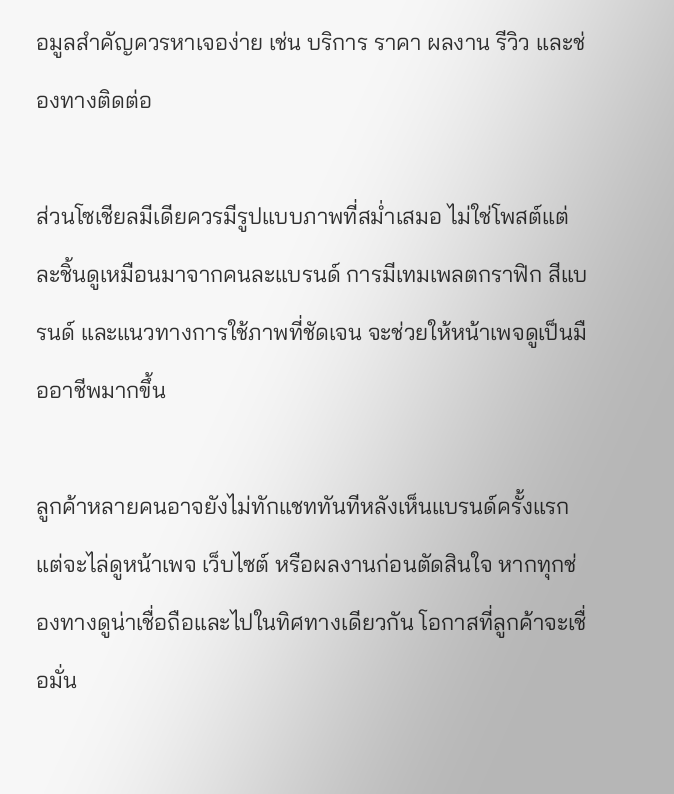อมูลสำคัญควรหาเจอง่าย เช่น บริการ ราคา ผลงาน รีวิว และช่องทางติดต่อ

ส่วนโซเชียลมีเดียควรมีรูปแบบภาพที่สม่ำเสมอ ไม่ใช่โพสต์แต่ละชิ้นดูเหมือนมาจากคนละแบรนด์ การมีเทมเพลตกราฟิก สีแบรนด์ และแนวทางการใช้ภาพที่ชัดเจน จะช่วยให้หน้าเพจดูเป็นมืออาชีพมากขึ้น

ลูกค้าหลายคนอาจยังไม่ทักแชททันทีหลังเห็นแบรนด์ครั้งแรก แต่จะไล่ดูหน้าเพจ เว็บไซต์ หรือผลงานก่อนตัดสินใจ หากทุกช่องทางดูน่าเชื่อถือและไปในทิศทางเดียวกัน โอกาสที่ลูกค้าจะเชื่อมั่น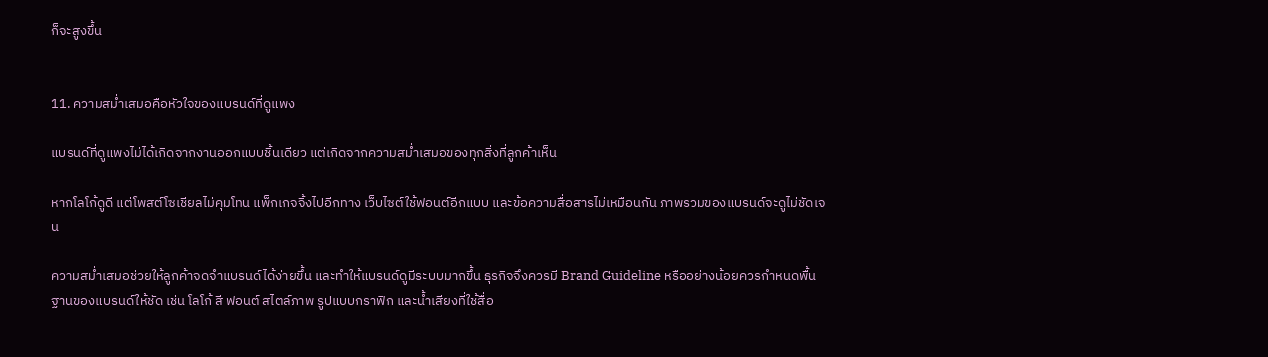ก็จะสูงขึ้น


11. ความสม่ำเสมอคือหัวใจของแบรนด์ที่ดูแพง

แบรนด์ที่ดูแพงไม่ได้เกิดจากงานออกแบบชิ้นเดียว แต่เกิดจากความสม่ำเสมอของทุกสิ่งที่ลูกค้าเห็น

หากโลโก้ดูดี แต่โพสต์โซเชียลไม่คุมโทน แพ็กเกจจิ้งไปอีกทาง เว็บไซต์ใช้ฟอนต์อีกแบบ และข้อความสื่อสารไม่เหมือนกัน ภาพรวมของแบรนด์จะดูไม่ชัดเจน

ความสม่ำเสมอช่วยให้ลูกค้าจดจำแบรนด์ได้ง่ายขึ้น และทำให้แบรนด์ดูมีระบบมากขึ้น ธุรกิจจึงควรมี Brand Guideline หรืออย่างน้อยควรกำหนดพื้นฐานของแบรนด์ให้ชัด เช่น โลโก้ สี ฟอนต์ สไตล์ภาพ รูปแบบกราฟิก และน้ำเสียงที่ใช้สื่อ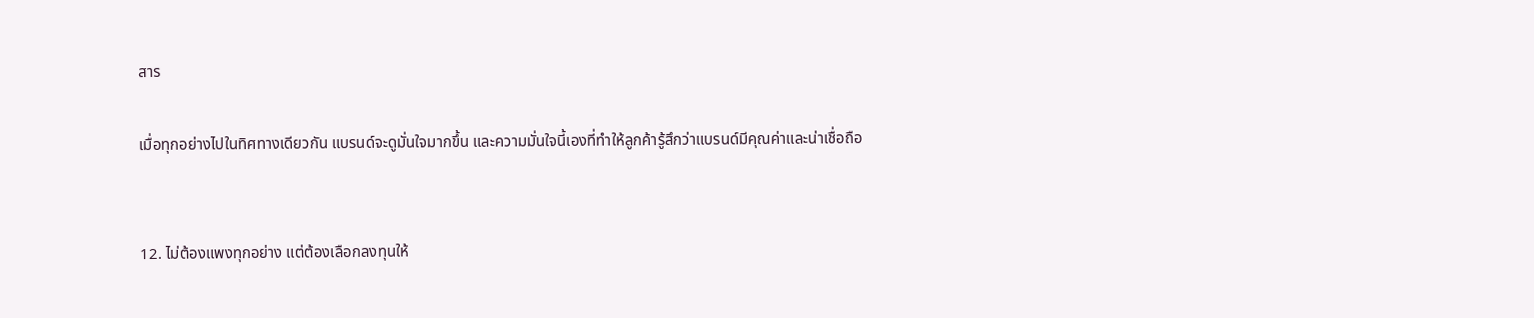สาร

เมื่อทุกอย่างไปในทิศทางเดียวกัน แบรนด์จะดูมั่นใจมากขึ้น และความมั่นใจนี้เองที่ทำให้ลูกค้ารู้สึกว่าแบรนด์มีคุณค่าและน่าเชื่อถือ


12. ไม่ต้องแพงทุกอย่าง แต่ต้องเลือกลงทุนให้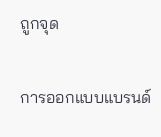ถูกจุด

การออกแบบแบรนด์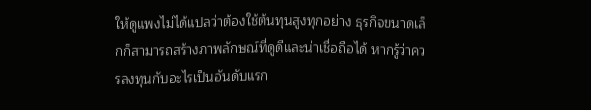ให้ดูแพงไม่ได้แปลว่าต้องใช้ต้นทุนสูงทุกอย่าง ธุรกิจขนาดเล็กก็สามารถสร้างภาพลักษณ์ที่ดูดีและน่าเชื่อถือได้ หากรู้ว่าควรลงทุนกับอะไรเป็นอันดับแรก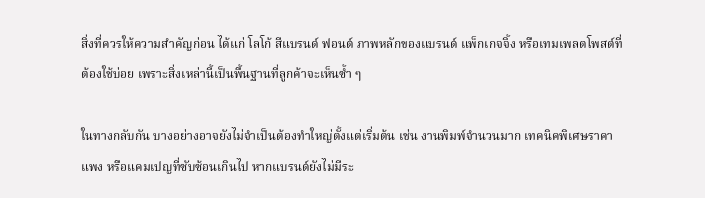สิ่งที่ควรให้ความสำคัญก่อน ได้แก่ โลโก้ สีแบรนด์ ฟอนต์ ภาพหลักของแบรนด์ แพ็กเกจจิ้ง หรือเทมเพลตโพสต์ที่ต้องใช้บ่อย เพราะสิ่งเหล่านี้เป็นพื้นฐานที่ลูกค้าจะเห็นซ้ำ ๆ

ในทางกลับกัน บางอย่างอาจยังไม่จำเป็นต้องทำใหญ่ตั้งแต่เริ่มต้น เช่น งานพิมพ์จำนวนมาก เทคนิคพิเศษราคาแพง หรือแคมเปญที่ซับซ้อนเกินไป หากแบรนด์ยังไม่มีระ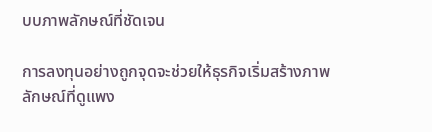บบภาพลักษณ์ที่ชัดเจน

การลงทุนอย่างถูกจุดจะช่วยให้ธุรกิจเริ่มสร้างภาพลักษณ์ที่ดูแพง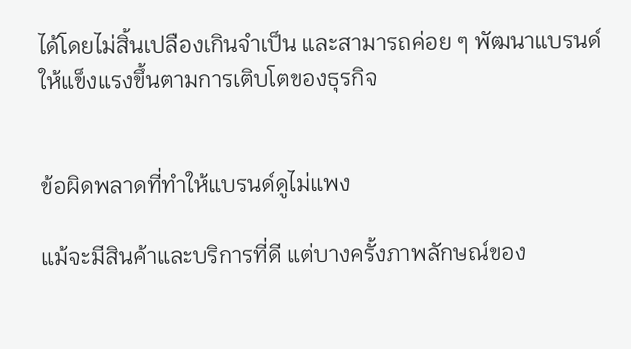ได้โดยไม่สิ้นเปลืองเกินจำเป็น และสามารถค่อย ๆ พัฒนาแบรนด์ให้แข็งแรงขึ้นตามการเติบโตของธุรกิจ


ข้อผิดพลาดที่ทำให้แบรนด์ดูไม่แพง

แม้จะมีสินค้าและบริการที่ดี แต่บางครั้งภาพลักษณ์ของ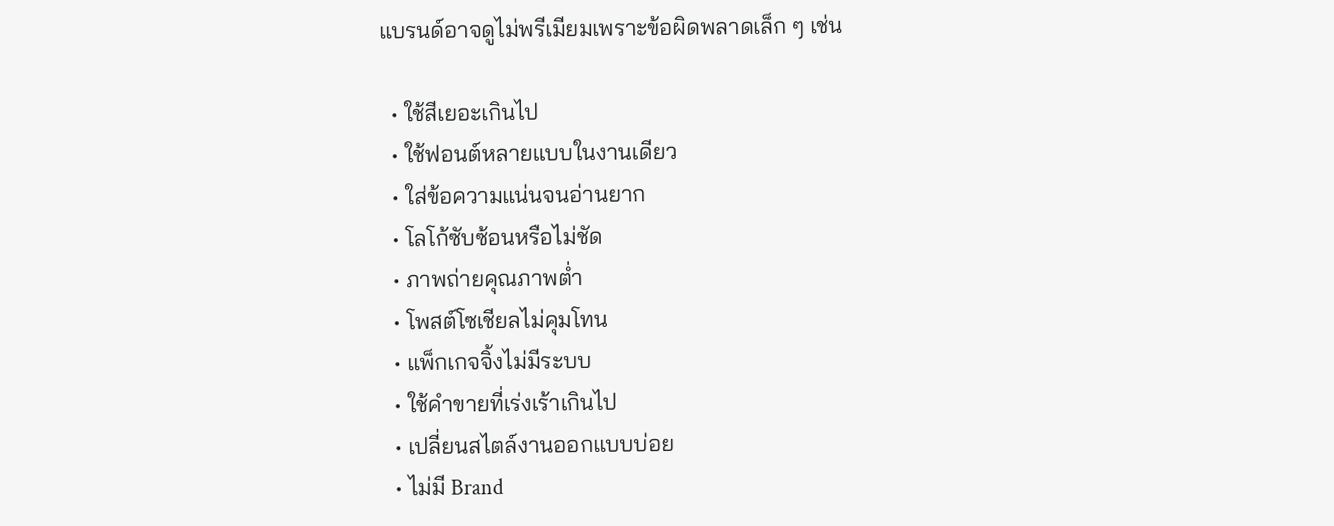แบรนด์อาจดูไม่พรีเมียมเพราะข้อผิดพลาดเล็ก ๆ เช่น

  • ใช้สีเยอะเกินไป
  • ใช้ฟอนต์หลายแบบในงานเดียว
  • ใส่ข้อความแน่นจนอ่านยาก
  • โลโก้ซับซ้อนหรือไม่ชัด
  • ภาพถ่ายคุณภาพต่ำ
  • โพสต์โซเชียลไม่คุมโทน
  • แพ็กเกจจิ้งไม่มีระบบ
  • ใช้คำขายที่เร่งเร้าเกินไป
  • เปลี่ยนสไตล์งานออกแบบบ่อย
  • ไม่มี Brand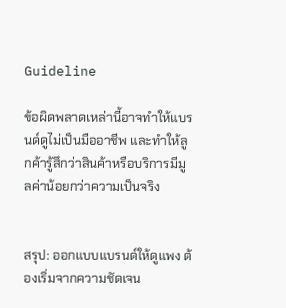Guideline

ข้อผิดพลาดเหล่านี้อาจทำให้แบรนด์ดูไม่เป็นมืออาชีพ และทำให้ลูกค้ารู้สึกว่าสินค้าหรือบริการมีมูลค่าน้อยกว่าความเป็นจริง


สรุป: ออกแบบแบรนด์ให้ดูแพง ต้องเริ่มจากความชัดเจน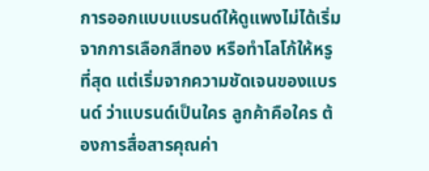การออกแบบแบรนด์ให้ดูแพงไม่ได้เริ่มจากการเลือกสีทอง หรือทำโลโก้ให้หรูที่สุด แต่เริ่มจากความชัดเจนของแบรนด์ ว่าแบรนด์เป็นใคร ลูกค้าคือใคร ต้องการสื่อสารคุณค่า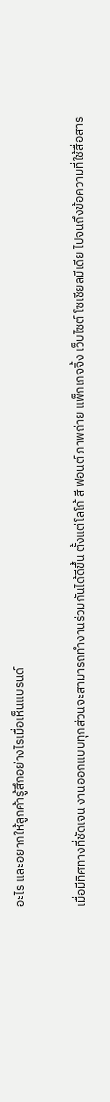อะไร และอยากให้ลูกค้ารู้สึกอย่างไรเมื่อเห็นแบรนด์

เมื่อมีทิศทางที่ชัดเจน งานออกแบบทุกส่วนจะสามารถทำงานร่วมกันได้ดีขึ้น ตั้งแต่โลโก้ สี ฟอนต์ ภาพถ่าย แพ็กเกจจิ้ง เว็บไซต์ โซเชียลมีเดีย ไปจนถึงข้อความที่ใช้สื่อสาร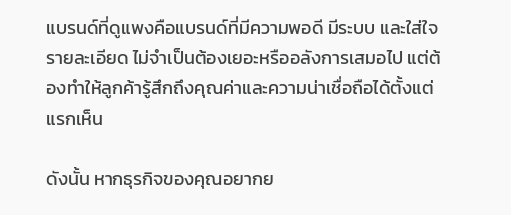แบรนด์ที่ดูแพงคือแบรนด์ที่มีความพอดี มีระบบ และใส่ใจรายละเอียด ไม่จำเป็นต้องเยอะหรืออลังการเสมอไป แต่ต้องทำให้ลูกค้ารู้สึกถึงคุณค่าและความน่าเชื่อถือได้ตั้งแต่แรกเห็น

ดังนั้น หากธุรกิจของคุณอยากย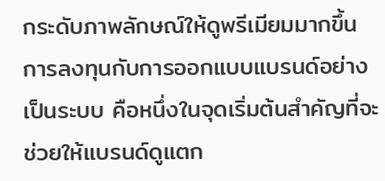กระดับภาพลักษณ์ให้ดูพรีเมียมมากขึ้น การลงทุนกับการออกแบบแบรนด์อย่างเป็นระบบ คือหนึ่งในจุดเริ่มต้นสำคัญที่จะช่วยให้แบรนด์ดูแตก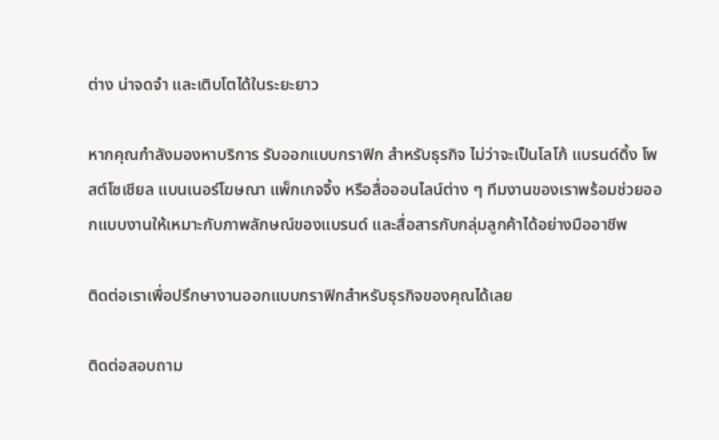ต่าง น่าจดจำ และเติบโตได้ในระยะยาว

หากคุณกำลังมองหาบริการ รับออกแบบกราฟิก สำหรับธุรกิจ ไม่ว่าจะเป็นโลโก้ แบรนด์ดิ้ง โพสต์โซเชียล แบนเนอร์โฆษณา แพ็กเกจจิ้ง หรือสื่อออนไลน์ต่าง ๆ ทีมงานของเราพร้อมช่วยออกแบบงานให้เหมาะกับภาพลักษณ์ของแบรนด์ และสื่อสารกับกลุ่มลูกค้าได้อย่างมืออาชีพ

ติดต่อเราเพื่อปรึกษางานออกแบบกราฟิกสำหรับธุรกิจของคุณได้เลย

ติดต่อสอบถาม